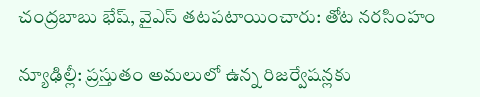చంద్రబాబు భేష్, వైఎస్ తటపటాయించారు: తోట నరసింహం

న్యూఢిల్లీ: ప్రస్తుతం అమలులో ఉన్న రిజర్వేషన్లకు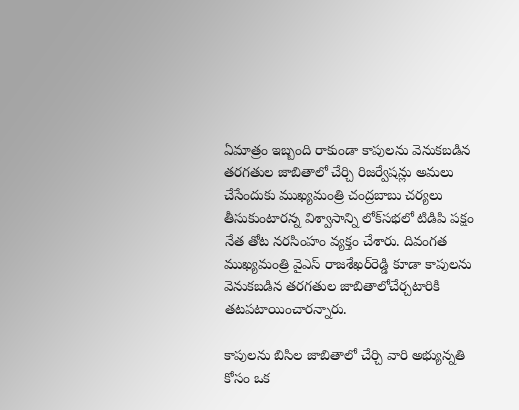ఏమాత్రం ఇబ్బంది రాకుండా కాపులను వెనుకబడిన తరగతుల జాబితాలో చేర్చి రిజర్వేషన్లు అమలు చేసేందుకు ముఖ్యమంత్రి చంద్రబాబు చర్యలు తీసుకుంటారన్న విశ్వాసాన్ని లోక్‌సభలో టిడిపి పక్షం నేత తోట నరసింహం వ్యక్తం చేశారు. దివంగత ముఖ్యమంత్రి వైఎస్ రాజశేఖర్‌రెడ్డి కూడా కాపులను వెనుకబడిన తరగతుల జాబితాలోచేర్చటారికి తటపటాయించారన్నారు.

కాపులను బిసిల జాబితాలో చేర్చి వారి అభ్యున్నతి కోసం ఒక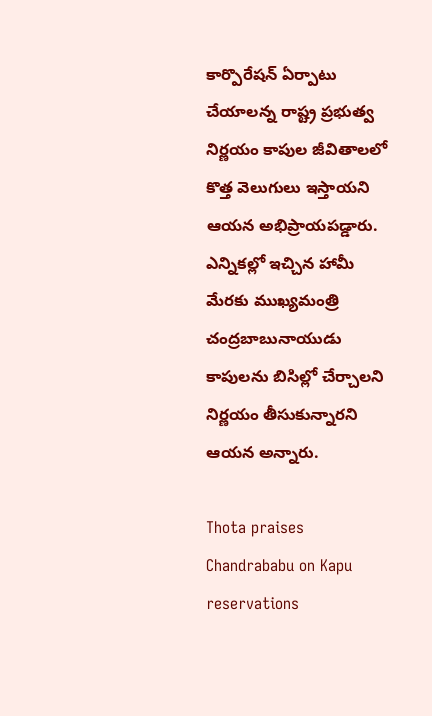కార్పొరేషన్ ఏర్పాటు చేయాలన్న రాష్ట్ర ప్రభుత్వ నిర్ణయం కాపుల జీవితాలలో కొత్త వెలుగులు ఇస్తాయని ఆయన అభిప్రాయపడ్డారు. ఎన్నికల్లో ఇచ్చిన హామీ మేరకు ముఖ్యమంత్రి చంద్రబాబునాయుడు కాపులను బిసిల్లో చేర్చాలని నిర్ణయం తీసుకున్నారని ఆయన అన్నారు.

Thota praises Chandrababu on Kapu reservations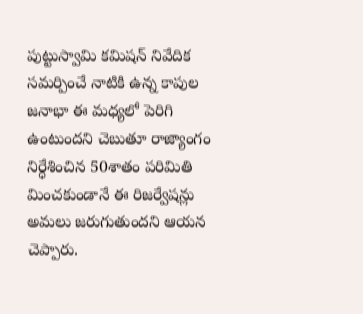పుట్టుస్వామి కమిషన్ నివేదిక సమర్పించే నాటికి ఉన్న కాపుల జనాభా ఈ మధ్యలో పెరిగి ఉంటుందని చెబుతూ రాజ్యాంగం నిర్ధేశించిన 50శాతం పరిమితి మించకుండానే ఈ రిజర్వేషన్లు అమలు జరుగుతుందని ఆయన చెప్పారు.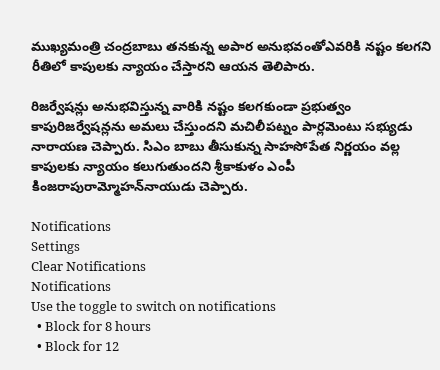ముఖ్యమంత్రి చంద్రబాబు తనకున్న అపార అనుభవంతోఎవరికి నష్టం కలగని రీతిలో కాపులకు న్యాయం చేస్తారని ఆయన తెలిపారు.

రిజర్వేషన్లు అనుభవిస్తున్న వారికి నష్టం కలగకుండా ప్రభుత్వం కాపురిజర్వేషన్లను అమలు చేస్తుందని మచిలీపట్నం పార్లమెంటు సభ్యుడు నారాయణ చెప్పారు. సిఎం బాబు తీసుకున్న సాహసోపేత నిర్ణయం వల్ల కాపులకు న్యాయం కలుగుతుందని శ్రీకాకుళం ఎంపీ కింజరాపురామ్మోహన్‌నాయుడు చెప్పారు.

Notifications
Settings
Clear Notifications
Notifications
Use the toggle to switch on notifications
  • Block for 8 hours
  • Block for 12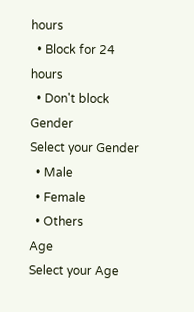hours
  • Block for 24 hours
  • Don't block
Gender
Select your Gender
  • Male
  • Female
  • Others
Age
Select your Age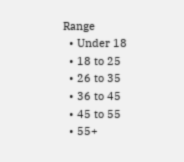Range
  • Under 18
  • 18 to 25
  • 26 to 35
  • 36 to 45
  • 45 to 55
  • 55+